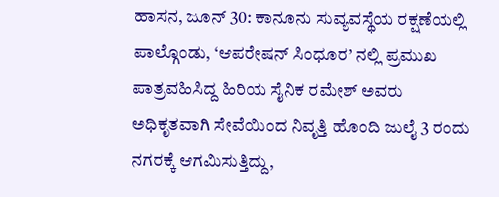ಹಾಸನ, ಜೂನ್ 30: ಕಾನೂನು ಸುವ್ಯವಸ್ಥೆಯ ರಕ್ಷಣೆಯಲ್ಲಿ ಪಾಲ್ಗೊಂಡು, ‘ಆಪರೇಷನ್ ಸಿಂಧೂರ’ ನಲ್ಲಿ ಪ್ರಮುಖ ಪಾತ್ರವಹಿಸಿದ್ದ ಹಿರಿಯ ಸೈನಿಕ ರಮೇಶ್ ಅವರು ಅಧಿಕೃತವಾಗಿ ಸೇವೆಯಿಂದ ನಿವೃತ್ತಿ ಹೊಂದಿ ಜುಲೈ 3 ರಂದು ನಗರಕ್ಕೆ ಆಗಮಿಸುತ್ತಿದ್ದು,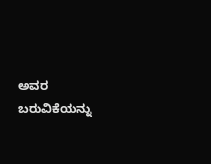ಅವರ ಬರುವಿಕೆಯನ್ನು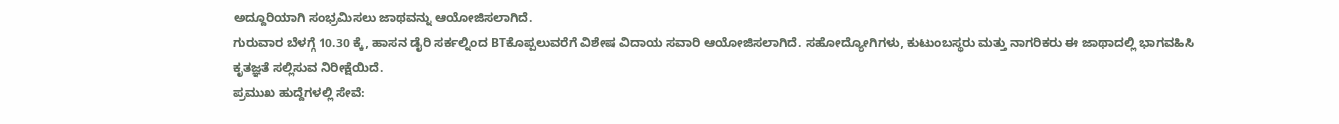ಅದ್ದೂರಿಯಾಗಿ ಸಂಭ್ರಮಿಸಲು ಜಾಥವನ್ನು ಆಯೋಜಿಸಲಾಗಿದೆ.
ಗುರುವಾರ ಬೆಳಗ್ಗೆ 10.30 ಕ್ಕೆ, ಹಾಸನ ಡೈರಿ ಸರ್ಕಲ್ನಿಂದ BTಕೊಪ್ಪಲುವರೆಗೆ ವಿಶೇಷ ವಿದಾಯ ಸವಾರಿ ಆಯೋಜಿಸಲಾಗಿದೆ. ಸಹೋದ್ಯೋಗಿಗಳು, ಕುಟುಂಬಸ್ಥರು ಮತ್ತು ನಾಗರಿಕರು ಈ ಜಾಥಾದಲ್ಲಿ ಭಾಗವಹಿಸಿ ಕೃತಜ್ಞತೆ ಸಲ್ಲಿಸುವ ನಿರೀಕ್ಷೆಯಿದೆ.
ಪ್ರಮುಖ ಹುದ್ದೆಗಳಲ್ಲಿ ಸೇವೆ: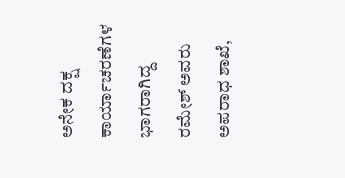ಅನೇಕ ದಕ್ಷ ಕಾರ್ಯಾಚರಣೆಗಳ ಭಾಗರಾಗಿದ್ದ ರಮೇಶ್ ಅವರು ಅಪರಾಧ ಶಾಖೆ,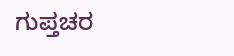ಗುಪ್ತಚರ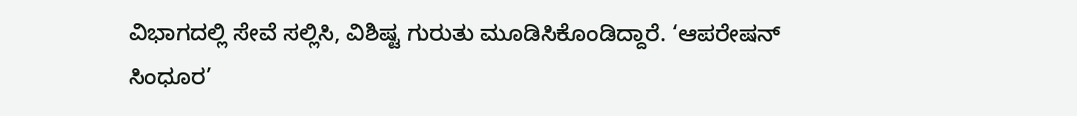ವಿಭಾಗದಲ್ಲಿ ಸೇವೆ ಸಲ್ಲಿಸಿ, ವಿಶಿಷ್ಟ ಗುರುತು ಮೂಡಿಸಿಕೊಂಡಿದ್ದಾರೆ. ‘ಆಪರೇಷನ್ ಸಿಂಧೂರ’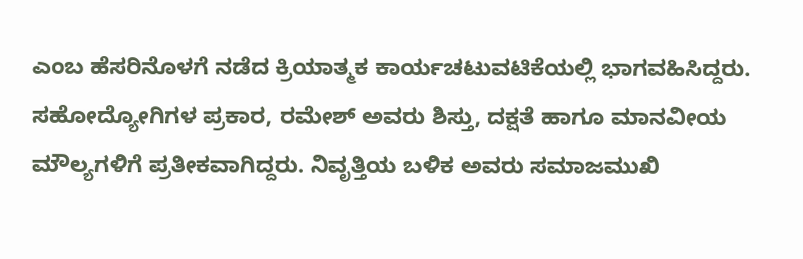ಎಂಬ ಹೆಸರಿನೊಳಗೆ ನಡೆದ ಕ್ರಿಯಾತ್ಮಕ ಕಾರ್ಯಚಟುವಟಿಕೆಯಲ್ಲಿ ಭಾಗವಹಿಸಿದ್ದರು.
ಸಹೋದ್ಯೋಗಿಗಳ ಪ್ರಕಾರ, ರಮೇಶ್ ಅವರು ಶಿಸ್ತು, ದಕ್ಷತೆ ಹಾಗೂ ಮಾನವೀಯ ಮೌಲ್ಯಗಳಿಗೆ ಪ್ರತೀಕವಾಗಿದ್ದರು. ನಿವೃತ್ತಿಯ ಬಳಿಕ ಅವರು ಸಮಾಜಮುಖಿ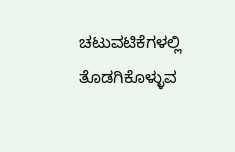ಚಟುವಟಿಕೆಗಳಲ್ಲಿ ತೊಡಗಿಕೊಳ್ಳುವ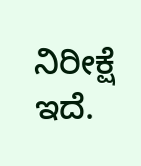ನಿರೀಕ್ಷೆ ಇದೆ.